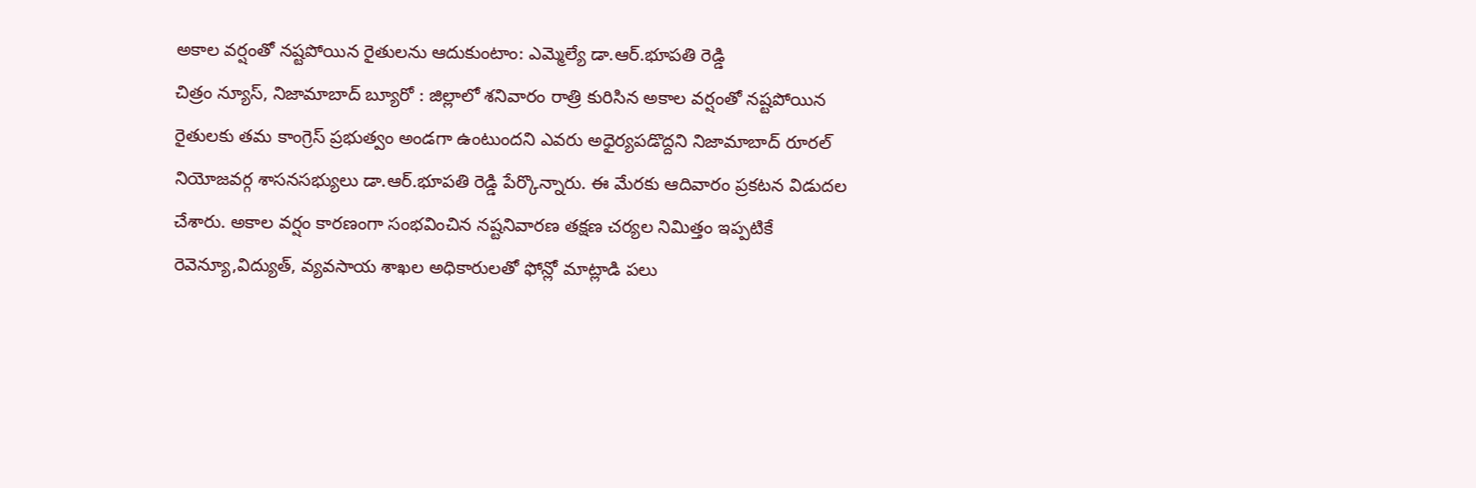అకాల వర్షంతో నష్టపోయిన రైతులను ఆదుకుంటాం: ఎమ్మెల్యే డా.ఆర్.భూపతి రెడ్డి
చిత్రం న్యూస్, నిజామాబాద్ బ్యూరో : జిల్లాలో శనివారం రాత్రి కురిసిన అకాల వర్షంతో నష్టపోయిన రైతులకు తమ కాంగ్రెస్ ప్రభుత్వం అండగా ఉంటుందని ఎవరు అధైర్యపడొద్దని నిజామాబాద్ రూరల్ నియోజవర్గ శాసనసభ్యులు డా.ఆర్.భూపతి రెడ్డి పేర్కొన్నారు. ఈ మేరకు ఆదివారం ప్రకటన విడుదల చేశారు. అకాల వర్షం కారణంగా సంభవించిన నష్టనివారణ తక్షణ చర్యల నిమిత్తం ఇప్పటికే రెవెన్యూ,విద్యుత్, వ్యవసాయ శాఖల అధికారులతో ఫోన్లో మాట్లాడి పలు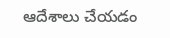ఆదేశాలు చేయడం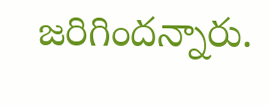జరిగిందన్నారు.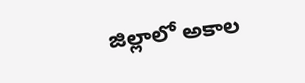జిల్లాలో అకాల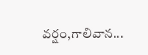వర్షం,గాలివాన...